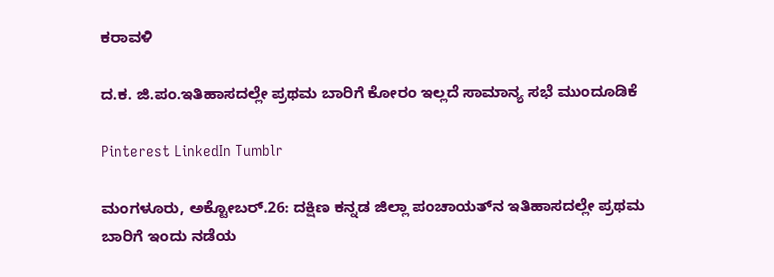ಕರಾವಳಿ

ದ.ಕ. ಜಿ.ಪಂ.ಇತಿಹಾಸದಲ್ಲೇ ಪ್ರಥಮ ಬಾರಿಗೆ ಕೋರಂ ಇಲ್ಲದೆ ಸಾಮಾನ್ಯ ಸಭೆ ಮುಂದೂಡಿಕೆ

Pinterest LinkedIn Tumblr

ಮಂಗಳೂರು, ಅಕ್ಟೋಬರ್.26: ದಕ್ಷಿಣ ಕನ್ನಡ ಜಿಲ್ಲಾ ಪಂಚಾಯತ್‌ನ ಇತಿಹಾಸದಲ್ಲೇ ಪ್ರಥಮ ಬಾರಿಗೆ ಇಂದು ನಡೆಯ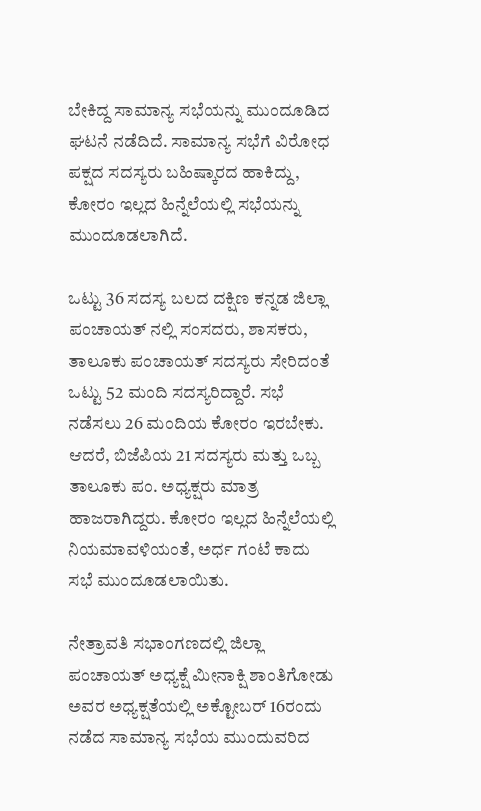ಬೇಕಿದ್ದ ಸಾಮಾನ್ಯ ಸಭೆಯನ್ನು ಮುಂದೂಡಿದ ಘಟನೆ ನಡೆದಿದೆ. ಸಾಮಾನ್ಯ ಸಭೆಗೆ ವಿರೋಧ ಪಕ್ಷದ ಸದಸ್ಯರು ಬಹಿಷ್ಕಾರದ ಹಾಕಿದ್ದು, ಕೋರಂ ಇಲ್ಲದ ಹಿನ್ನೆಲೆಯಲ್ಲಿ ಸಭೆಯನ್ನು ಮುಂದೂಡಲಾಗಿದೆ.

ಒಟ್ಟು 36 ಸದಸ್ಯ ಬಲದ ದಕ್ಷಿಣ ಕನ್ನಡ ಜಿಲ್ಲಾ ಪಂಚಾಯತ್ ನಲ್ಲಿ ಸಂಸದರು, ಶಾಸಕರು, ತಾಲೂಕು ಪಂಚಾಯತ್ ಸದಸ್ಯರು ಸೇರಿದಂತೆ ಒಟ್ಟು 52 ಮಂದಿ ಸದಸ್ಯರಿದ್ದಾರೆ. ಸಭೆ ನಡೆಸಲು 26 ಮಂದಿಯ ಕೋರಂ ಇರಬೇಕು. ಆದರೆ, ಬಿಜೆಪಿಯ 21 ಸದಸ್ಯರು ಮತ್ತು ಒಬ್ಬ ತಾಲೂಕು ಪಂ. ಅಧ್ಯಕ್ಷರು ಮಾತ್ರ ಹಾಜರಾಗಿದ್ದರು. ಕೋರಂ ಇಲ್ಲದ ಹಿನ್ನೆಲೆಯಲ್ಲಿ ನಿಯಮಾವಳಿಯಂತೆ, ಅರ್ಧ ಗಂಟೆ ಕಾದು ಸಭೆ ಮುಂದೂಡಲಾಯಿತು.

ನೇತ್ರಾವತಿ ಸಭಾಂಗಣದಲ್ಲಿ ಜಿಲ್ಲಾ ಪಂಚಾಯತ್ ಅಧ್ಯಕ್ಷೆ ಮೀನಾಕ್ಷಿ ಶಾಂತಿಗೋಡು ಅವರ ಅಧ್ಯಕ್ಷತೆಯಲ್ಲಿ ಅಕ್ಟೋಬರ್ 16ರಂದು ನಡೆದ ಸಾಮಾನ್ಯ ಸಭೆಯ ಮುಂದುವರಿದ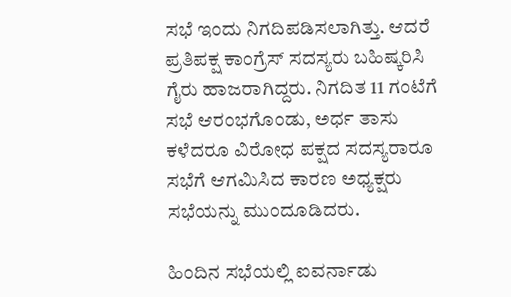ಸಭೆ ಇಂದು ನಿಗದಿಪಡಿಸಲಾಗಿತ್ತು. ಆದರೆ ಪ್ರತಿಪಕ್ಷ ಕಾಂಗ್ರೆಸ್ ಸದಸ್ಯರು ಬಹಿಷ್ಕರಿಸಿ ಗೈರು ಹಾಜರಾಗಿದ್ದರು. ನಿಗದಿತ 11 ಗಂಟೆಗೆ ಸಭೆ ಆರಂಭಗೊಂಡು, ಅರ್ಧ ತಾಸು ಕಳೆದರೂ ವಿರೋಧ ಪಕ್ಷದ ಸದಸ್ಯರಾರೂ ಸಭೆಗೆ ಆಗಮಿಸಿದ ಕಾರಣ ಅಧ್ಯಕ್ಷರು ಸಭೆಯನ್ನು ಮುಂದೂಡಿದರು.

ಹಿಂದಿನ ಸಭೆಯಲ್ಲಿ ಐವರ್ನಾಡು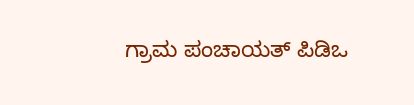ಗ್ರಾಮ ಪಂಚಾಯತ್ ಪಿಡಿಒ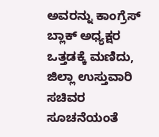ಅವರನ್ನು ಕಾಂಗ್ರೆಸ್ ಬ್ಲಾಕ್ ಅಧ್ಯಕ್ಷರ ಒತ್ತಡಕ್ಕೆ ಮಣಿದು, ಜಿಲ್ಲಾ ಉಸ್ತುವಾರಿ ಸಚಿವರ ಸೂಚನೆಯಂತೆ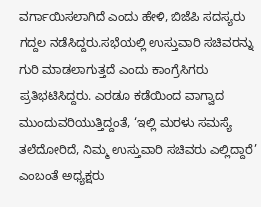ವರ್ಗಾಯಿಸಲಾಗಿದೆ ಎಂದು ಹೇಳಿ, ಬಿಜೆಪಿ ಸದಸ್ಯರು ಗದ್ದಲ ನಡೆಸಿದ್ದರು.ಸಭೆಯಲ್ಲಿ ಉಸ್ತುವಾರಿ ಸಚಿವರನ್ನು ಗುರಿ ಮಾಡಲಾಗುತ್ತದೆ ಎಂದು ಕಾಂಗ್ರೆಸಿಗರು ಪ್ರತಿಭಟಿಸಿದ್ದರು. ಎರಡೂ ಕಡೆಯಿಂದ ವಾಗ್ವಾದ ಮುಂದುವರಿಯುತ್ತಿದ್ದಂತೆ, ‘ಇಲ್ಲಿ ಮರಳು ಸಮಸ್ಯೆ ತಲೆದೋರಿದೆ, ನಿಮ್ಮ ಉಸ್ತುವಾರಿ ಸಚಿವರು ಎಲ್ಲಿದ್ದಾರೆ’ ಎಂಬಂತೆ ಅಧ್ಯಕ್ಷರು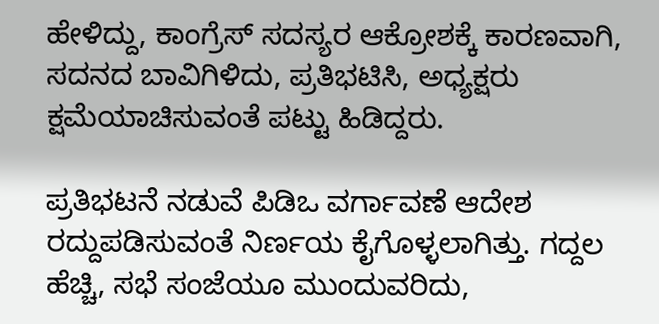ಹೇಳಿದ್ದು, ಕಾಂಗ್ರೆಸ್ ಸದಸ್ಯರ ಆಕ್ರೋಶಕ್ಕೆ ಕಾರಣವಾಗಿ, ಸದನದ ಬಾವಿಗಿಳಿದು, ಪ್ರತಿಭಟಿಸಿ, ಅಧ್ಯಕ್ಷರು ಕ್ಷಮೆಯಾಚಿಸುವಂತೆ ಪಟ್ಟು ಹಿಡಿದ್ದರು.

ಪ್ರತಿಭಟನೆ ನಡುವೆ ಪಿಡಿಒ ವರ್ಗಾವಣೆ ಆದೇಶ ರದ್ದುಪಡಿಸುವಂತೆ ನಿರ್ಣಯ ಕೈಗೊಳ್ಳಲಾಗಿತ್ತು. ಗದ್ದಲ ಹೆಚ್ಚಿ, ಸಭೆ ಸಂಜೆಯೂ ಮುಂದುವರಿದು,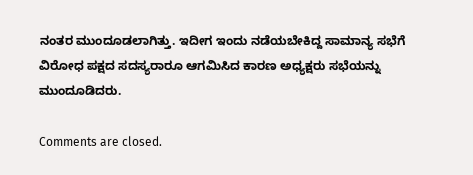ನಂತರ ಮುಂದೂಡಲಾಗಿತ್ತು. ಇದೀಗ ಇಂದು ನಡೆಯಬೇಕಿದ್ದ ಸಾಮಾನ್ಯ ಸಭೆಗೆ ವಿರೋಧ ಪಕ್ಷದ ಸದಸ್ಯರಾರೂ ಆಗಮಿಸಿದ ಕಾರಣ ಅಧ್ಯಕ್ಷರು ಸಭೆಯನ್ನು ಮುಂದೂಡಿದರು.

Comments are closed.